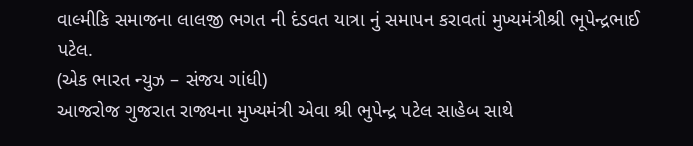વાલ્મીકિ સમાજના લાલજી ભગત ની દંડવત યાત્રા નું સમાપન કરાવતાં મુખ્યમંત્રીશ્રી ભૂપેન્દ્રભાઈ પટેલ.
(એક ભારત ન્યુઝ – સંજય ગાંધી)
આજરોજ ગુજરાત રાજ્યના મુખ્યમંત્રી એવા શ્રી ભુપેન્દ્ર પટેલ સાહેબ સાથે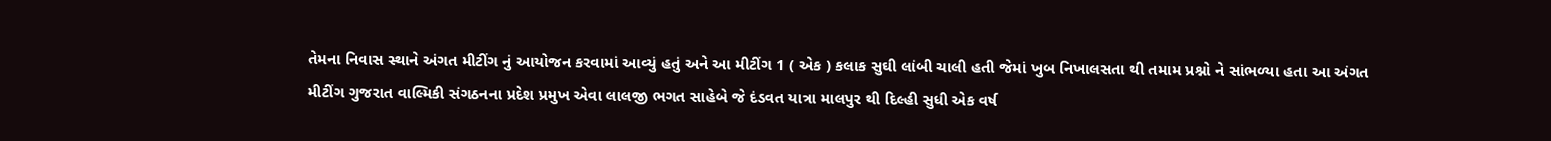તેમના નિવાસ સ્થાને અંગત મીટીંગ નું આયોજન કરવામાં આવ્યું હતું અને આ મીટીંગ 1 ( એક ) કલાક સુઘી લાંબી ચાલી હતી જેમાં ખુબ નિખાલસતા થી તમામ પ્રશ્નો ને સાંભળ્યા હતા આ અંગત મીટીંગ ગુજરાત વાલ્મિકી સંગઠનના પ્રદેશ પ્રમુખ એવા લાલજી ભગત સાહેબે જે દંડવત યાત્રા માલપુર થી દિલ્હી સુધી એક વર્ષ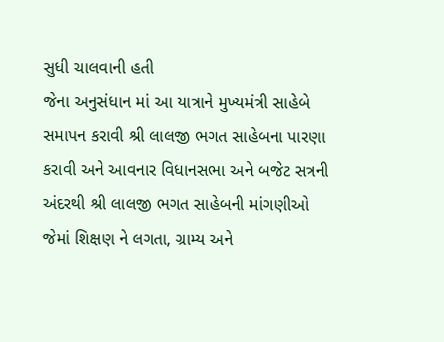સુધી ચાલવાની હતી
જેના અનુસંધાન માં આ યાત્રાને મુખ્યમંત્રી સાહેબે સમાપન કરાવી શ્રી લાલજી ભગત સાહેબના પારણા કરાવી અને આવનાર વિધાનસભા અને બજેટ સત્રની અંદરથી શ્રી લાલજી ભગત સાહેબની માંગણીઓ જેમાં શિક્ષણ ને લગતા, ગ્રામ્ય અને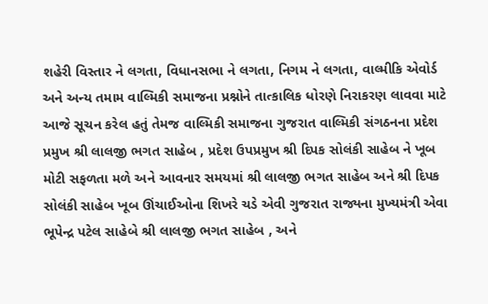શહેરી વિસ્તાર ને લગતા, વિધાનસભા ને લગતા, નિગમ ને લગતા, વાલ્મીકિ એવોર્ડ અને અન્ય તમામ વાલ્મિકી સમાજના પ્રશ્નોને તાત્કાલિક ધોરણે નિરાકરણ લાવવા માટે આજે સૂચન કરેલ હતું તેમજ વાલ્મિકી સમાજના ગુજરાત વાલ્મિકી સંગઠનના પ્રદેશ પ્રમુખ શ્રી લાલજી ભગત સાહેબ , પ્રદેશ ઉપપ્રમુખ શ્રી દિપક સોલંકી સાહેબ ને ખૂબ મોટી સફળતા મળે અને આવનાર સમયમાં શ્રી લાલજી ભગત સાહેબ અને શ્રી દિપક સોલંકી સાહેબ ખૂબ ઊંચાઈઓના શિખરે ચડે એવી ગુજરાત રાજ્યના મુખ્યમંત્રી એવા ભૂપેન્દ્ર પટેલ સાહેબે શ્રી લાલજી ભગત સાહેબ , અને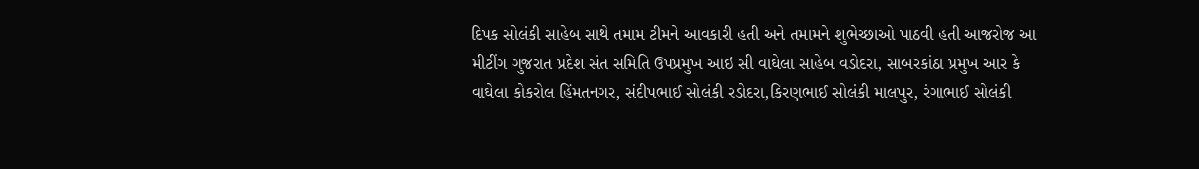દિપક સોલંકી સાહેબ સાથે તમામ ટીમને આવકારી હતી અને તમામને શુભેચ્છાઓ પાઠવી હતી આજરોજ આ મીટીંગ ગુજરાત પ્રદેશ સંત સમિતિ ઉપપ્રમુખ આઇ સી વાઘેલા સાહેબ વડોદરા, સાબરકાંઠા પ્રમુખ આર કે વાઘેલા કોકરોલ હિંમતનગર, સંદીપભાઈ સોલંકી રડોદરા,કિરણભાઈ સોલંકી માલપુર, રંગાભાઈ સોલંકી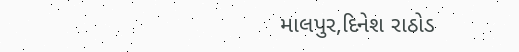માલપુર,દિનેશ રાઠોડ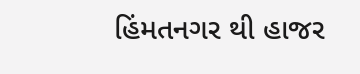હિંમતનગર થી હાજર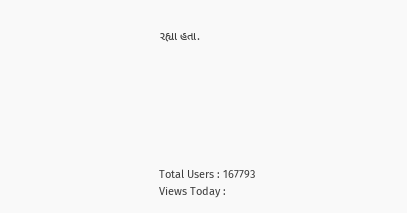રહ્યા હતા.







Total Users : 167793
Views Today :